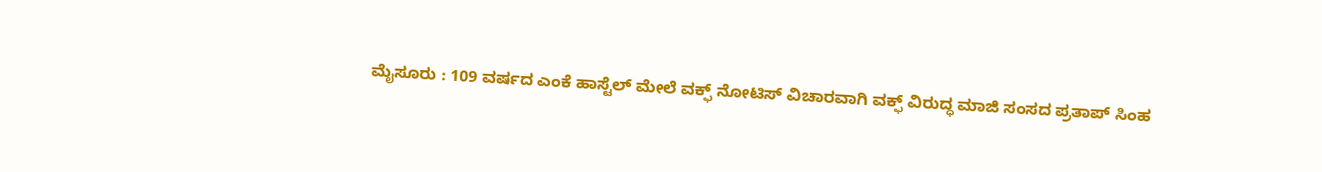ಮೈಸೂರು : 109 ವರ್ಷದ ಎಂಕೆ ಹಾಸ್ಟೆಲ್ ಮೇಲೆ ವಕ್ಫ್ ನೋಟಿಸ್ ವಿಚಾರವಾಗಿ ವಕ್ಫ್ ವಿರುದ್ಧ ಮಾಜಿ ಸಂಸದ ಪ್ರತಾಪ್ ಸಿಂಹ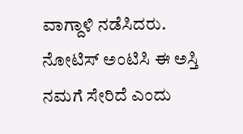ವಾಗ್ದಾಳಿ ನಡೆಸಿದರು. ನೋಟಿಸ್ ಅಂಟಿಸಿ ಈ ಅಸ್ತಿ ನಮಗೆ ಸೇರಿದೆ ಎಂದು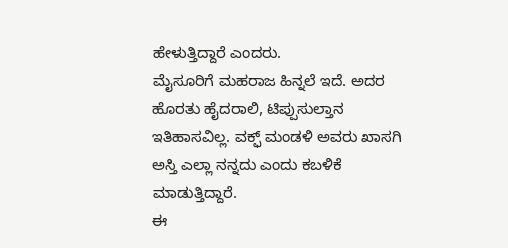ಹೇಳುತ್ತಿದ್ದಾರೆ ಎಂದರು.
ಮೈಸೂರಿಗೆ ಮಹರಾಜ ಹಿನ್ನಲೆ ಇದೆ. ಅದರ ಹೊರತು ಹೈದರಾಲಿ, ಟಿಪ್ಪುಸುಲ್ತಾನ ಇತಿಹಾಸವಿಲ್ಲ. ವಕ್ಫ್ ಮಂಡಳಿ ಅವರು ಖಾಸಗಿ ಅಸ್ತಿ ಎಲ್ಲಾ ನನ್ನದು ಎಂದು ಕಬಳಿಕೆ ಮಾಡುತ್ತಿದ್ದಾರೆ.
ಈ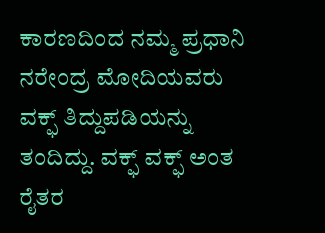ಕಾರಣದಿಂದ ನಮ್ಮ ಪ್ರಧಾನಿ ನರೇಂದ್ರ ಮೋದಿಯವರು ವಕ್ಫ್ ತಿದ್ದುಪಡಿಯನ್ನು ತಂದಿದ್ದು. ವಕ್ಫ್ ವಕ್ಫ್ ಅಂತ ರೈತರ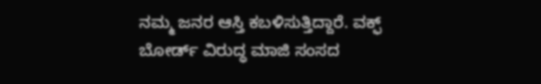ನಮ್ಮ ಜನರ ಆಸ್ತಿ ಕಬಳಿಸುತ್ತಿದ್ದಾರೆ. ವಕ್ಫ್ ಬೋರ್ಡ್ ವಿರುದ್ಧ ಮಾಜಿ ಸಂಸದ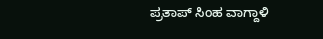ಪ್ರತಾಪ್ ಸಿಂಹ ವಾಗ್ದಾಳಿ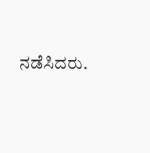ನಡೆಸಿದರು.